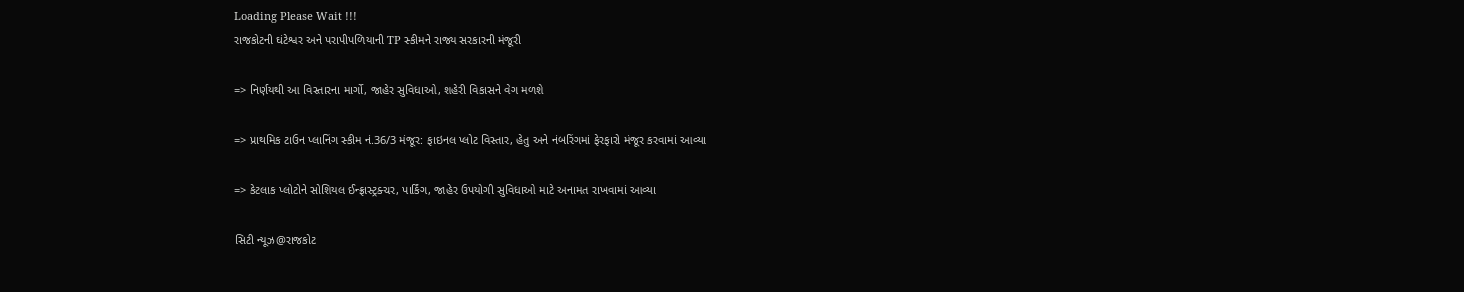Loading Please Wait !!!
રાજકોટની ઘંટેશ્વર અને પરાપીપળિયાની TP સ્કીમને રાજ્ય સરકારની મંજૂરી

=> નિર્ણયથી આ વિસ્તારના માર્ગો, જાહેર સુવિધાઓ, શહેરી વિકાસને વેગ મળશે

=> પ્રાથમિક ટાઉન પ્લાનિંગ સ્કીમ નં.36/3 મંજૂર: ફાઇનલ પ્લોટ વિસ્તાર, હેતુ અને નંબરિંગમાં ફેરફારો મંજૂર કરવામાં આવ્યા

=> કેટલાક પ્લોટોને સોશિયલ ઈન્ફ્રાસ્ટ્રક્ચર, પાર્કિંગ, જાહેર ઉપયોગી સુવિધાઓ માટે અનામત રાખવામાં આવ્યા

સિટી ન્યૂઝ@રાજકોટ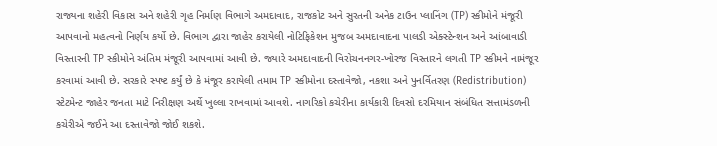રાજ્યના શહેરી વિકાસ અને શહેરી ગૃહ નિર્માણ વિભાગે અમદાવાદ, રાજકોટ અને સુરતની અનેક ટાઉન પ્લાનિંગ (TP) સ્કીમોને મંજૂરી આપવાનો મહત્વનો નિર્ણય કર્યો છે. વિભાગ દ્વારા જાહેર કરાયેલી નોટિફિકેશન મુજબ અમદાવાદના પાલડી એક્સ્ટેન્શન અને આંબાવાડી વિસ્તારની TP સ્કીમોને અંતિમ મંજૂરી આપવામાં આવી છે. જ્યારે અમદાવાદની વિરોચનનગર-ખોરજ વિસ્તારને લગતી TP સ્કીમને નામંજૂર કરવામાં આવી છે. સરકારે સ્પષ્ટ કર્યું છે કે મંજૂર કરાયેલી તમામ TP સ્કીમોના દસ્તાવેજો, નકશા અને પુનર્વિતરણ (Redistribution) સ્ટેટમેન્ટ જાહેર જનતા માટે નિરીક્ષણ અર્થે ખુલ્લા રાખવામાં આવશે. નાગરિકો કચેરીના કાર્યકારી દિવસો દરમિયાન સંબંધિત સત્તામંડળની કચેરીએ જઈને આ દસ્તાવેજો જોઈ શકશે.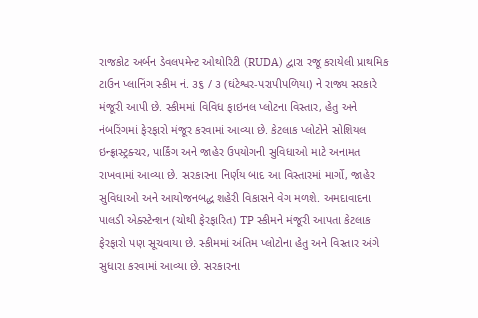રાજકોટ અર્બન ડેવલપમેન્ટ ઓથોરિટી (RUDA) દ્વારા રજૂ કરાયેલી પ્રાથમિક ટાઉન પ્લાનિંગ સ્કીમ નં. ૩૬ / ૩ (ઘંટેશ્વર-પરાપીપળિયા) ને રાજ્ય સરકારે મંજૂરી આપી છે. સ્કીમમાં વિવિધ ફાઇનલ પ્લોટના વિસ્તાર, હેતુ અને નંબરિંગમાં ફેરફારો મંજૂર કરવામાં આવ્યા છે. કેટલાક પ્લોટોને સોશિયલ ઇન્ફ્રાસ્ટ્રક્ચર, પાર્કિંગ અને જાહેર ઉપયોગની સુવિધાઓ માટે અનામત રાખવામાં આવ્યા છે. સરકારના નિર્ણય બાદ આ વિસ્તારમાં માર્ગો, જાહેર સુવિધાઓ અને આયોજનબદ્ધ શહેરી વિકાસને વેગ મળશે. અમદાવાદના પાલડી એક્સ્ટેન્શન (ચોથી ફેરફારિત) TP સ્કીમને મંજૂરી આપતા કેટલાક ફેરફારો પણ સૂચવાયા છે. સ્કીમમાં અંતિમ પ્લોટોના હેતુ અને વિસ્તાર અંગે સુધારા કરવામાં આવ્યા છે. સરકારના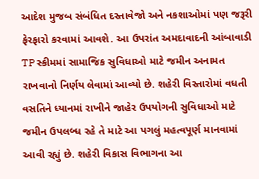આદેશ મુજબ સંબંધિત દસ્તાવેજો અને નકશાઓમાં પણ જરૂરી ફેરફારો કરવામાં આવશે. આ ઉપરાંત અમદાવાદની આંબાવાડી TP સ્કીમમાં સામાજિક સુવિધાઓ માટે જમીન અનામત રાખવાનો નિર્ણય લેવામાં આવ્યો છે. શહેરી વિસ્તારોમાં વધતી વસતિને ધ્યાનમાં રાખીને જાહેર ઉપયોગની સુવિધાઓ માટે જમીન ઉપલબ્ધ રહે તે માટે આ પગલું મહત્વપૂર્ણ માનવામાં આવી રહ્યું છે. શહેરી વિકાસ વિભાગના આ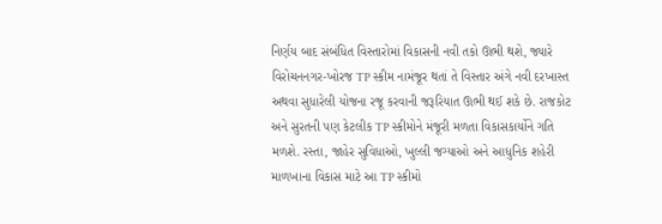નિર્ણય બાદ સંબંધિત વિસ્તારોમાં વિકાસની નવી તકો ઊભી થશે, જ્યારે વિરોચનનગર-ખોરજ TP સ્કીમ નામંજૂર થતાં તે વિસ્તાર અંગે નવી દરખાસ્ત અથવા સુધારેલી યોજના રજૂ કરવાની જરૂરિયાત ઊભી થઈ શકે છે. રાજકોટ અને સુરતની પણ કેટલીક TP સ્કીમોને મંજૂરી મળતા વિકાસકાર્યોને ગતિ મળશે. રસ્તા, જાહેર સુવિધાઓ, ખુલ્લી જગ્યાઓ અને આધુનિક શહેરી માળખાના વિકાસ માટે આ TP સ્કીમો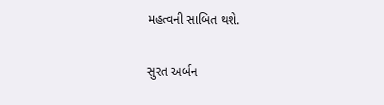મહત્વની સાબિત થશે.

સુરત અર્બન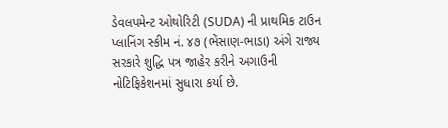ડેવલપમેન્ટ ઓથોરિટી (SUDA) ની પ્રાથમિક ટાઉન પ્લાનિંગ સ્કીમ નં. ૪૭ (ભેંસાણ-ભાડા) અંગે રાજ્ય સરકારે શુદ્ધિ પત્ર જાહેર કરીને અગાઉની નોટિફિકેશનમાં સુધારા કર્યા છે.